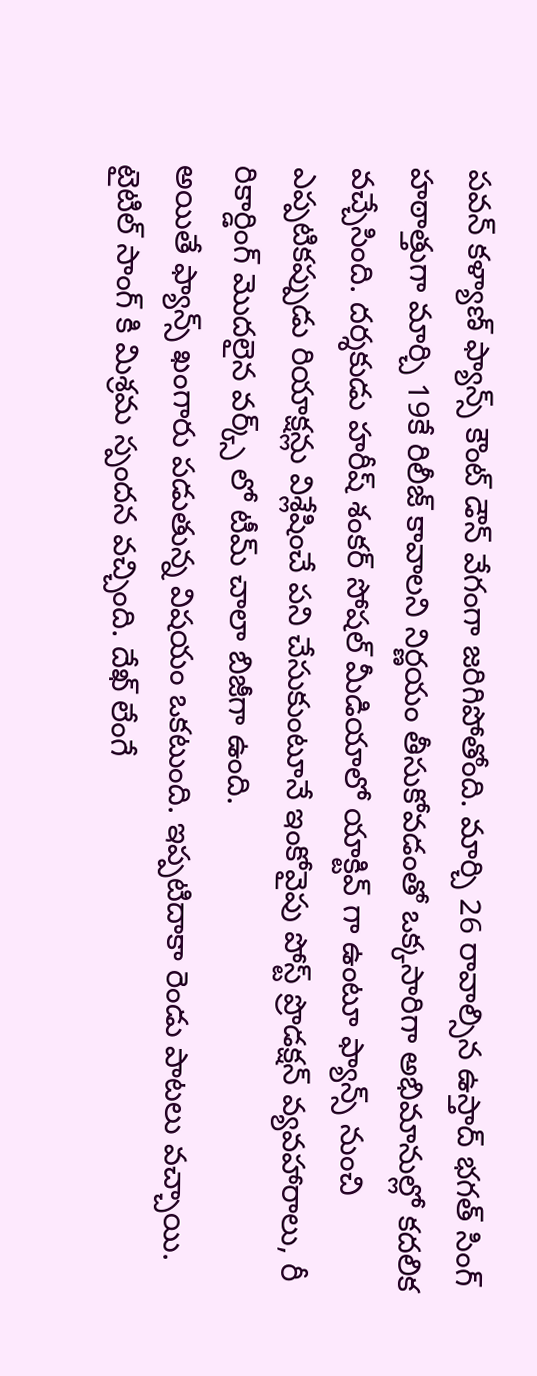పవన్ కళ్యాణ్ ఫ్యాన్స్ కౌంట్ డౌన్ వేగంగా జరిగిపోతోంది. మార్చి 26 రావాల్సిన ఉస్తాద్ భగత్ సింగ్ హఠాత్తుగా మార్చి 19కే రిలీజ్ కావాలని నిర్ణయం తీసుకోవడంతో ఒక్కసారిగా అభిమానుల్లో కదలిక వచ్చేసింది. దర్శకుడు హరీష్ శంకర్ సోషల్ మీడియాలో యాక్టివ్ గా ఉంటూ ఫ్యాన్స్ నుంచి ఎప్పటికప్పుడు రియాక్షన్లు విశ్లేషించే పని చేసుకుంటూనే ఇంకోవైపు పోస్ట్ ప్రొడక్షన్ వ్యవహారాలు, రీ రికార్డింగ్ మొదలైన వర్క్స్ లో టీమ్ చాలా బిజీగా ఉంది.
అయితే ఫ్యాన్స్ ఖంగారు పడుతున్న విషయం ఒకటుంది. ఇప్పటిదాకా రెండు పాటలు వచ్చాయి. టైటిల్ సాంగ్ కి మిశ్రమ స్పందన వచ్చింది. దేఖ్ లేంగే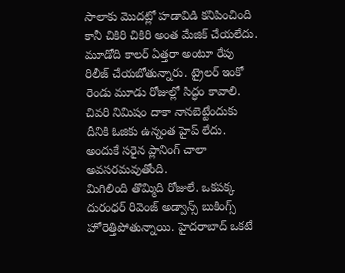సాలాకు మొదట్లో హడావిడి కనిపించింది కానీ చికిరి చికిరి అంత మేజిక్ చేయలేదు. మూడోది కాలర్ ఏత్తరా అంటూ రేపు రిలీజ్ చేయబోతున్నారు. ట్రైలర్ ఇంకో రెండు మూడు రోజుల్లో సిద్ధం కావాలి. చివరి నిమిషం దాకా నానబెట్టేందుకు దీనికి ఓజికు ఉన్నంత హైప్ లేదు. అందుకే సరైన ప్లానింగ్ చాలా అవసరమవుతోంది.
మిగిలింది తొమ్మిది రోజులే. ఒకపక్క దురంధర్ రివెంజ్ అడ్వాన్స్ బుకింగ్స్ హోరెత్తిపోతున్నాయి. హైదరాబాద్ ఒకటే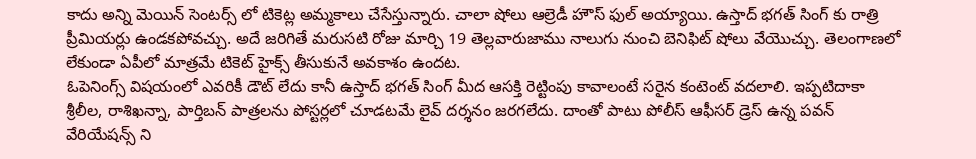కాదు అన్ని మెయిన్ సెంటర్స్ లో టికెట్ల అమ్మకాలు చేసేస్తున్నారు. చాలా షోలు ఆల్రెడీ హౌస్ ఫుల్ అయ్యాయి. ఉస్తాద్ భగత్ సింగ్ కు రాత్రి ప్రీమియర్లు ఉండకపోవచ్చు. అదే జరిగితే మరుసటి రోజు మార్చి 19 తెల్లవారుజాము నాలుగు నుంచి బెనిఫిట్ షోలు వేయొచ్చు. తెలంగాణలో లేకుండా ఏపీలో మాత్రమే టికెట్ హైక్స్ తీసుకునే అవకాశం ఉందట.
ఓపెనింగ్స్ విషయంలో ఎవరికీ డౌట్ లేదు కానీ ఉస్తాద్ భగత్ సింగ్ మీద ఆసక్తి రెట్టింపు కావాలంటే సరైన కంటెంట్ వదలాలి. ఇప్పటిదాకా శ్రీలీల, రాశిఖన్నా, పార్తిబన్ పాత్రలను పోస్టర్లలో చూడటమే లైవ్ దర్శనం జరగలేదు. దాంతో పాటు పోలీస్ ఆఫీసర్ డ్రెస్ ఉన్న పవన్ వేరియేషన్స్ ని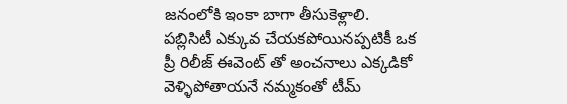జనంలోకి ఇంకా బాగా తీసుకెళ్లాలి. పబ్లిసిటీ ఎక్కువ చేయకపోయినప్పటికీ ఒక ప్రీ రిలీజ్ ఈవెంట్ తో అంచనాలు ఎక్కడికో వెళ్ళిపోతాయనే నమ్మకంతో టీమ్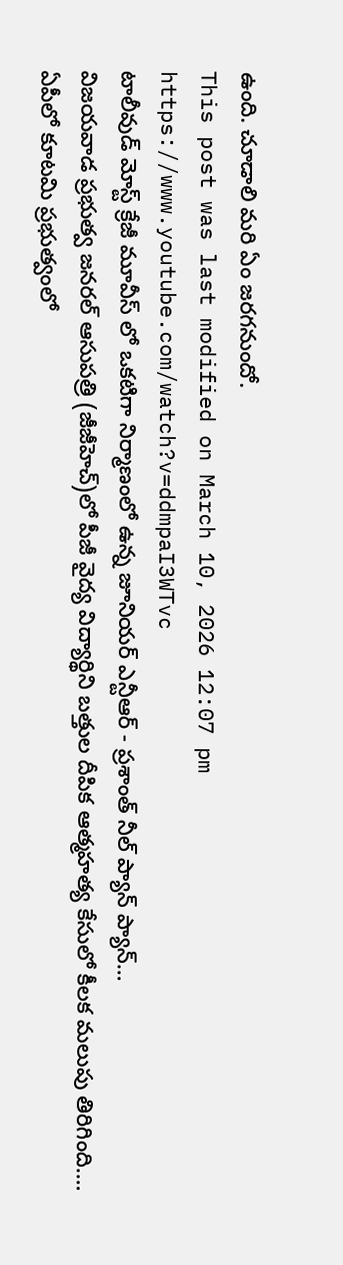ఉంది. చూడాలి మరి ఏం జరగనుందో.
This post was last modified on March 10, 2026 12:07 pm
https://www.youtube.com/watch?v=ddmpaI3WTvc
టాలీవుడ్ మోస్ట్ క్రేజీ మూవీస్ లో ఒకటిగా నిర్మాణంలో ఉన్న జూనియర్ ఎన్టీఆర్ - ప్రశాంత్ నీల్ ప్యాన్ ప్యాన్…
విజయవాడ ప్రభుత్వ జనరల్ ఆసుపత్రి (జీజీహెచ్)లో పీజీ వైద్య విద్యార్థిని బత్తుల దీపిక ఆత్మహత్య కేసులో కీలక మలుపు తిరిగింది.…
ఏపీలో కూటమి ప్రభుత్వంలో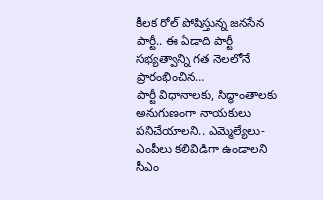కీలక రోల్ పోషిస్తున్న జనసేన పార్టీ.. ఈ ఏడాది పార్టీ సభ్యత్వాన్ని గత నెలలోనే ప్రారంభించిన…
పార్టీ విధానాలకు, సిద్ధాంతాలకు అనుగుణంగా నాయకులు పనిచేయాలని.. ఎమ్మెల్యేలు-ఎంపీలు కలివిడిగా ఉండాలని సీఎం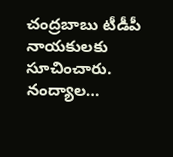చంద్రబాబు టీడీపీ నాయకులకు సూచించారు. నంద్యాల…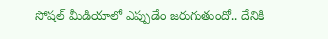సోషల్ మీడియాలో ఎప్పుడేం జరుగుతుందో.. దేనికి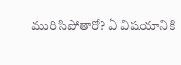మురిసిపోతారో? ఏ విషయానికి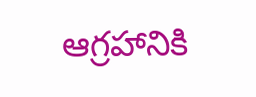ఆగ్రహానికి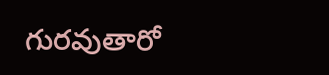గురవుతారో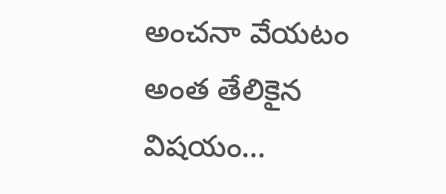అంచనా వేయటం అంత తేలికైన విషయం…